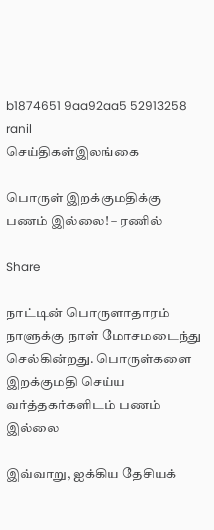b1874651 9aa92aa5 52913258 ranil
செய்திகள்இலங்கை

பொருள் இறக்குமதிக்கு பணம் இல்லை! – ரணில்

Share

நாட்டின் பொருளாதாரம் நாளுக்கு நாள் மோசமடைந்து செல்கின்றது. பொருள்களை இறக்குமதி செய்ய வர்த்தகர்களிடம் பணம் இல்லை

இவ்வாறு, ஐக்கிய தேசியக்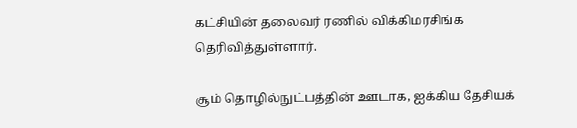கட்சியின் தலைவர் ரணில் விக்கிமரசிங்க தெரிவித்துள்ளார்.

சூம் தொழில்நுட்பத்தின் ஊடாக, ஐக்கிய தேசியக்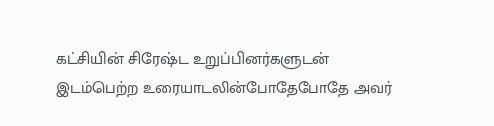கட்சியின் சிரேஷ்ட உறுப்பினர்களுடன் இடம்பெற்ற உரையாடலின்போதேபோதே அவர்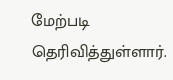மேற்படி தெரிவித்துள்ளார்.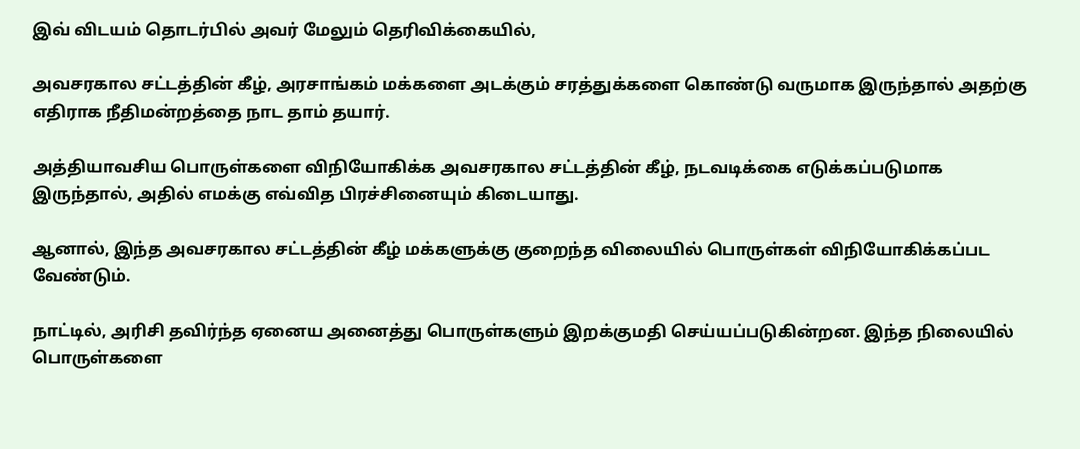இவ் விடயம் தொடர்பில் அவர் மேலும் தெரிவிக்கையில்,

அவசரகால சட்டத்தின் கீழ், அரசாங்கம் மக்களை அடக்கும் சரத்துக்களை கொண்டு வருமாக இருந்தால் அதற்கு எதிராக நீதிமன்றத்தை நாட தாம் தயார்.

அத்தியாவசிய பொருள்களை விநியோகிக்க அவசரகால சட்டத்தின் கீழ், நடவடிக்கை எடுக்கப்படுமாக இருந்தால், அதில் எமக்கு எவ்வித பிரச்சினையும் கிடையாது.

ஆனால், இந்த அவசரகால சட்டத்தின் கீழ் மக்களுக்கு குறைந்த விலையில் பொருள்கள் விநியோகிக்கப்பட வேண்டும்.

நாட்டில், அரிசி தவிர்ந்த ஏனைய அனைத்து பொருள்களும் இறக்குமதி செய்யப்படுகின்றன. இந்த நிலையில் பொருள்களை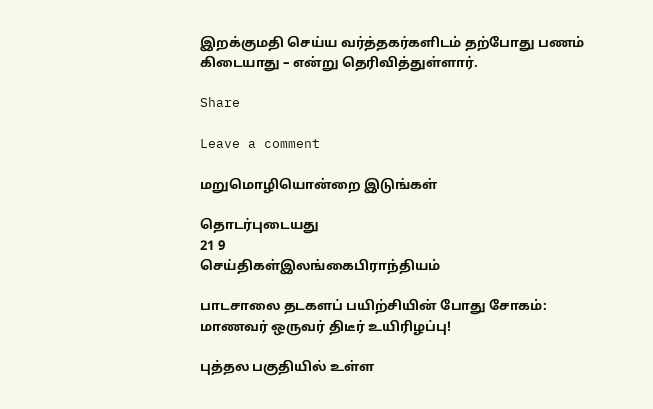இறக்குமதி செய்ய வர்த்தகர்களிடம் தற்போது பணம் கிடையாது – என்று தெரிவித்துள்ளார்.

Share

Leave a comment

மறுமொழியொன்றை இடுங்கள்

தொடர்புடையது
21 9
செய்திகள்இலங்கைபிராந்தியம்

பாடசாலை தடகளப் பயிற்சியின் போது சோகம்: மாணவர் ஒருவர் திடீர் உயிரிழப்பு!

புத்தல பகுதியில் உள்ள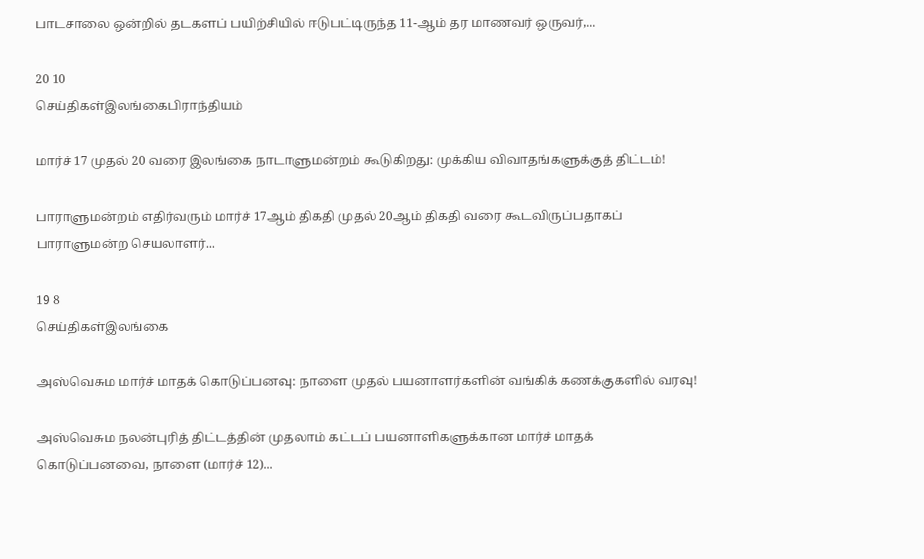பாடசாலை ஒன்றில் தடகளப் பயிற்சியில் ஈடுபட்டிருந்த 11-ஆம் தர மாணவர் ஒருவர்,...

20 10
செய்திகள்இலங்கைபிராந்தியம்

மார்ச் 17 முதல் 20 வரை இலங்கை நாடாளுமன்றம் கூடுகிறது: முக்கிய விவாதங்களுக்குத் திட்டம்!

பாராளுமன்றம் எதிர்வரும் மார்ச் 17ஆம் திகதி முதல் 20ஆம் திகதி வரை கூடவிருப்பதாகப் பாராளுமன்ற செயலாளர்...

19 8
செய்திகள்இலங்கை

அஸ்வெசும மார்ச் மாதக் கொடுப்பனவு: நாளை முதல் பயனாளர்களின் வங்கிக் கணக்குகளில் வரவு!

அஸ்வெசும நலன்புரித் திட்டத்தின் முதலாம் கட்டப் பயனாளிகளுக்கான மார்ச் மாதக் கொடுப்பனவை, நாளை (மார்ச் 12)...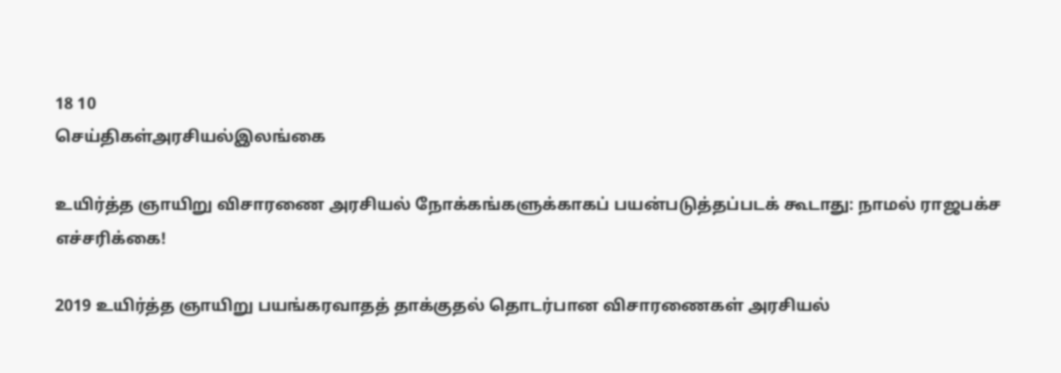18 10
செய்திகள்அரசியல்இலங்கை

உயிர்த்த ஞாயிறு விசாரணை அரசியல் நோக்கங்களுக்காகப் பயன்படுத்தப்படக் கூடாது: நாமல் ராஜபக்ச எச்சரிக்கை!

2019 உயிர்த்த ஞாயிறு பயங்கரவாதத் தாக்குதல் தொடர்பான விசாரணைகள் அரசியல்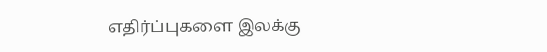எதிர்ப்புகளை இலக்கு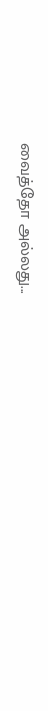வைத்தோ அல்லது...